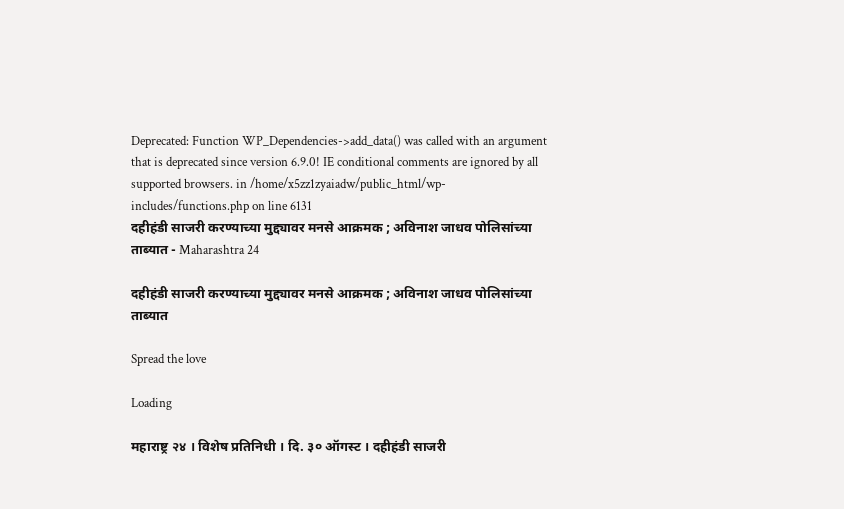Deprecated: Function WP_Dependencies->add_data() was called with an argument that is deprecated since version 6.9.0! IE conditional comments are ignored by all supported browsers. in /home/x5zz1zyaiadw/public_html/wp-includes/functions.php on line 6131
दहीहंडी साजरी करण्याच्या मुद्द्यावर मनसे आक्रमक ; अविनाश जाधव पोलिसांच्या ताब्यात - Maharashtra 24

दहीहंडी साजरी करण्याच्या मुद्द्यावर मनसे आक्रमक ; अविनाश जाधव पोलिसांच्या ताब्यात

Spread the love

Loading

महाराष्ट्र २४ । विशेष प्रतिनिधी । दि. ३० ऑगस्ट । दहीहंडी साजरी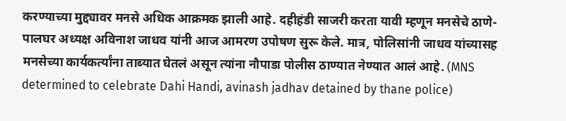करण्याच्या मुद्द्यावर मनसे अधिक आक्रमक झाली आहे. दहीहंडी साजरी करता यावी म्हणून मनसेचे ठाणे-पालघर अध्यक्ष अविनाश जाधव यांनी आज आमरण उपोषण सुरू केले. मात्र, पोलिसांनी जाधव यांच्यासह मनसेच्या कार्यकर्त्यांना ताब्यात घेतलं असून त्यांना नौपाडा पोलीस ठाण्यात नेण्यात आलं आहे. (MNS determined to celebrate Dahi Handi, avinash jadhav detained by thane police)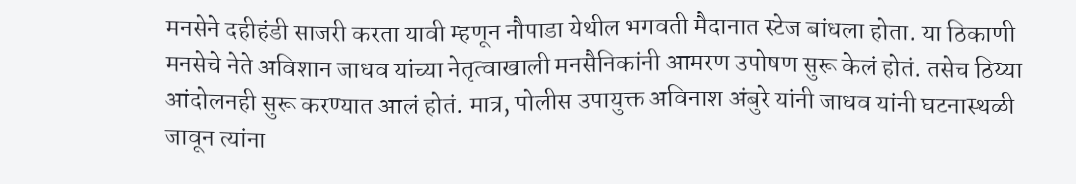मनसेने दहीहंडी साजरी करता यावी म्हणून नौपाडा येथील भगवती मैदानात स्टेज बांधला होता. या ठिकाणी मनसेचे नेते अविशान जाधव यांच्या नेतृत्वाखाली मनसैनिकांनी आमरण उपोषण सुरू केलं होतं. तसेच ठिय्या आंदोलनही सुरू करण्यात आलं होतं. मात्र, पोलीस उपायुक्त अविनाश अंबुरे यांनी जाधव यांनी घटनास्थळी जावून त्यांना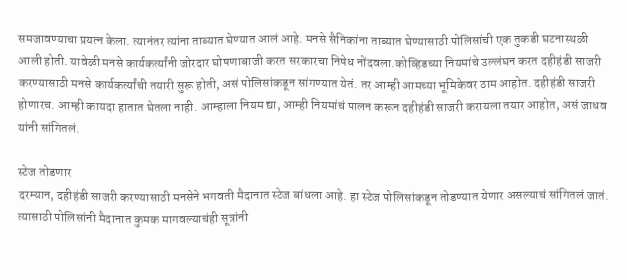समजावण्याचा प्रयत्न केला. त्यानंतर त्यांना ताब्यात घेण्यात आलं आहे. मनसे सैनिकांना ताब्यात घेण्यासाठी पोलिसांची एक तुकडी घटनास्थळी आली होती. यावेळी मनसे कार्यकर्त्यांनी जोरदार घोषणाबाजी करत सरकारचा निषेध नोंदवला.कोव्हिडच्या नियमांचे उल्लंघन करत दहीहंडी साजरी करण्यासाठी मनसे कार्यकर्त्यांची तयारी सुरू होती, असं पोलिसांकडून सांगण्यात येतं. तर आम्ही आमच्या भूमिकेवर ठाम आहोत. दहीहंडी साजरी होणारच. आम्ही कायदा हातात घेतला नाही. आम्हाला नियम द्या, आम्ही नियमांचं पालन करून दहीहंडी साजरी करायला तयार आहोत, असं जाधव यांनी सांगितलं.

स्टेज तोडणार
दरम्यान, दहीहंडी साजरी करण्यासाठी मनसेने भगवती मैदानात स्टेज बांधला आहे. हा स्टेज पोलिसांकडून तोडण्यात येणार असल्याचं सांगितलं जातं. त्यासाठी पोलिसांनी मैदानात कुमक मागवल्याचंही सूत्रांनी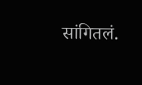सांगितलं.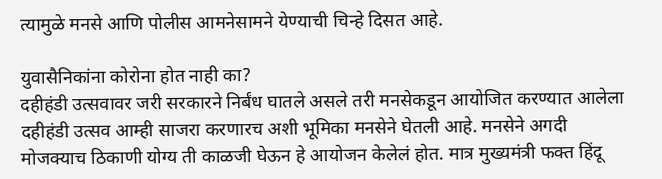त्यामुळे मनसे आणि पोलीस आमनेसामने येण्याची चिन्हे दिसत आहे.

युवासैनिकांना कोरोना होत नाही का?
दहीहंडी उत्सवावर जरी सरकारने निर्बंध घातले असले तरी मनसेकडून आयोजित करण्यात आलेला दहीहंडी उत्सव आम्ही साजरा करणारच अशी भूमिका मनसेने घेतली आहे. मनसेने अगदी मोजक्याच ठिकाणी योग्य ती काळजी घेऊन हे आयोजन केलेलं होत. मात्र मुख्यमंत्री फक्त हिंदू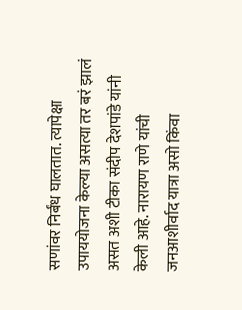सणांवर निर्बंध घालतात. त्यापेक्षा उपाययोजना केल्या असत्या तर बरं झालं असत अशी टीका संदीप देशपांडे यांनी केली आहे. नारायण राणे यांची जनआशीर्वाद यात्रा असो किंवा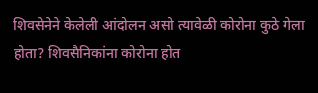शिवसेनेने केलेली आंदोलन असो त्यावेळी कोरोना कुठे गेला होता? शिवसैनिकांना कोरोना होत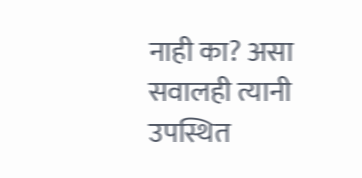नाही का? असा सवालही त्यानी उपस्थित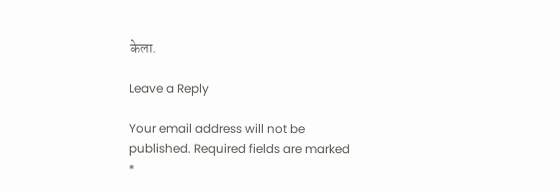केला.

Leave a Reply

Your email address will not be published. Required fields are marked *